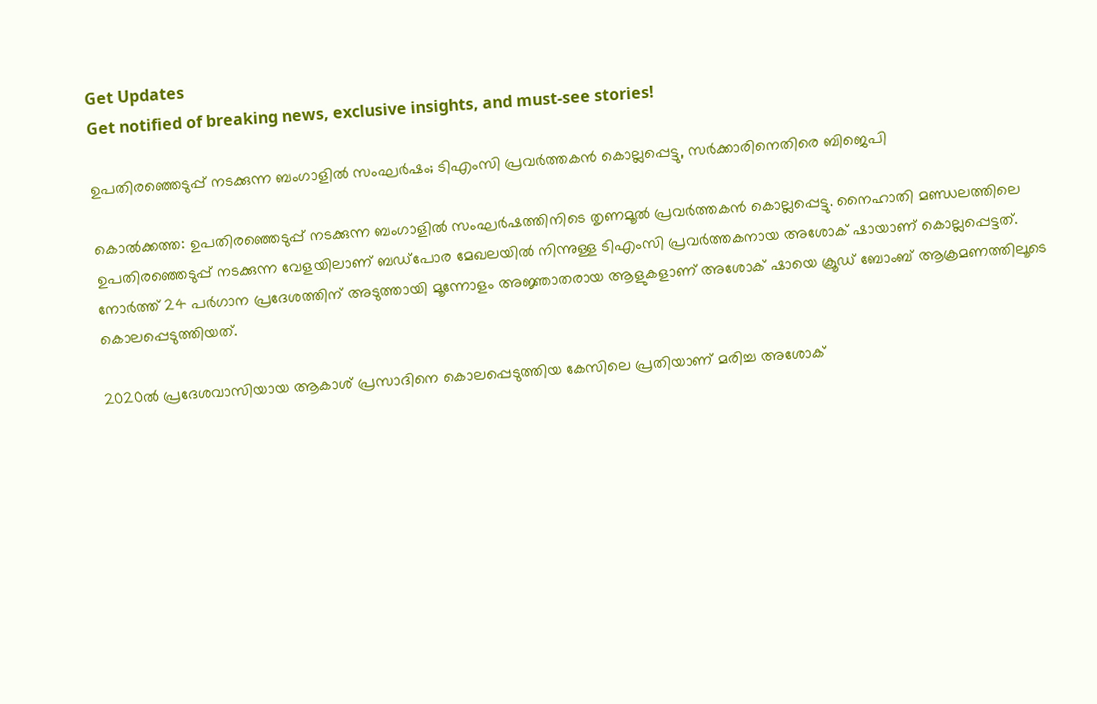Get Updates
Get notified of breaking news, exclusive insights, and must-see stories!

ഉപതിരഞ്ഞെടുപ്പ് നടക്കുന്ന ബംഗാളിൽ സംഘർഷം; ടിഎംസി പ്രവർത്തകൻ കൊല്ലപ്പെട്ടു, സർക്കാരിനെതിരെ ബിജെപി

കൊൽക്കത്ത: ഉപതിരഞ്ഞെടുപ്പ് നടക്കുന്ന ബംഗാളിൽ സംഘർഷത്തിനിടെ തൃണമൂൽ പ്രവർത്തകൻ കൊല്ലപ്പെട്ടു. നൈഹാതി മണ്ഡലത്തിലെ ഉപതിരഞ്ഞെടുപ്പ് നടക്കുന്ന വേളയിലാണ് ബഡ്‌പോര മേഖലയിൽ നിന്നുള്ള ടിഎംസി പ്രവർത്തകനായ അശോക് ഷായാണ് കൊല്ലപ്പെട്ടത്. നോർത്ത് 24 പർഗാന പ്രദേശത്തിന് അടുത്തായി മൂന്നോളം അജ്ഞാതരായ ആളുകളാണ് അശോക് ഷായെ ക്രൂഡ് ബോംബ് ആക്രമണത്തിലൂടെ കൊലപ്പെടുത്തിയത്.

2020ൽ പ്രദേശവാസിയായ ആകാശ് പ്രസാദിനെ കൊലപ്പെടുത്തിയ കേസിലെ പ്രതിയാണ് മരിച്ച അശോക്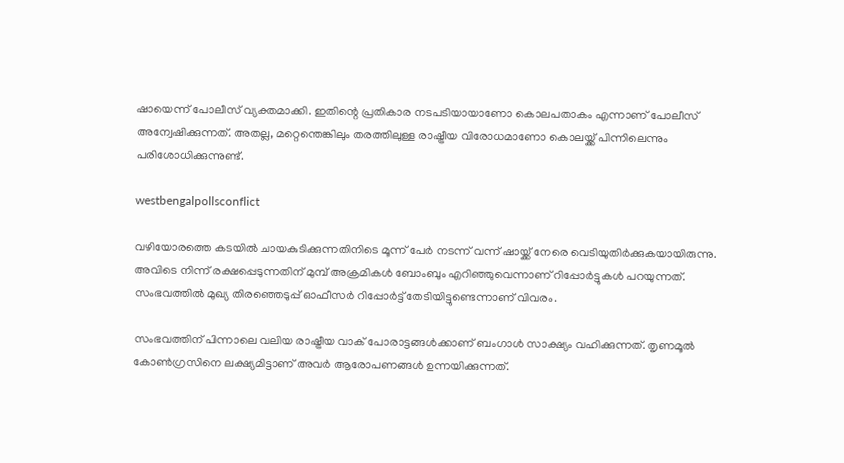ഷായെന്ന് പോലീസ് വ്യക്തമാക്കി. ഇതിന്റെ പ്രതികാര നടപടിയായാണോ കൊലപതാകം എന്നാണ് പോലീസ് അന്വേഷിക്കുന്നത്. അതല്ല, മറ്റെന്തെങ്കിലും തരത്തിലുള്ള രാഷ്ട്രീയ വിരോധമാണോ കൊലയ്ക്ക് പിന്നിലെന്നും പരിശോധിക്കുന്നുണ്ട്.

westbengalpollsconflict

വഴിയോരത്തെ കടയിൽ ചായകുടിക്കുന്നതിനിടെ മൂന്ന് പേർ നടന്ന് വന്ന് ഷായ്ക്ക് നേരെ വെടിയുതിർക്കുകയായിരുന്നു. അവിടെ നിന്ന് രക്ഷപ്പെടുന്നതിന് മുമ്പ് അക്രമികൾ ബോംബും എറിഞ്ഞുവെന്നാണ് റിപ്പോർട്ടുകൾ പറയുന്നത്. സംഭവത്തിൽ മുഖ്യ തിരഞ്ഞെടുപ്പ് ഓഫീസർ റിപ്പോർട്ട് തേടിയിട്ടുണ്ടെന്നാണ് വിവരം.

സംഭവത്തിന് പിന്നാലെ വലിയ രാഷ്ട്രീയ വാക് പോരാട്ടങ്ങൾക്കാണ് ബംഗാൾ സാക്ഷ്യം വഹിക്കുന്നത്. തൃണമൂൽ കോൺഗ്രസിനെ ലക്ഷ്യമിട്ടാണ് അവർ ആരോപണങ്ങൾ ഉന്നയിക്കുന്നത്.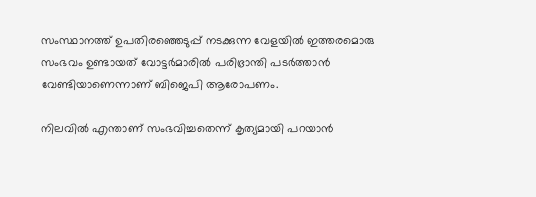സംസ്ഥാനത്ത് ഉപതിരഞ്ഞെടുപ്പ് നടക്കുന്ന വേളയിൽ ഇത്തരമൊരു സംഭവം ഉണ്ടായത് വോട്ടർമാരിൽ പരിഭ്രാന്തി പടർത്താൻ വേണ്ടിയാണെന്നാണ് ബിജെപി ആരോപണം.

നിലവിൽ എന്താണ് സംഭവിച്ചതെന്ന് കൃത്യമായി പറയാൻ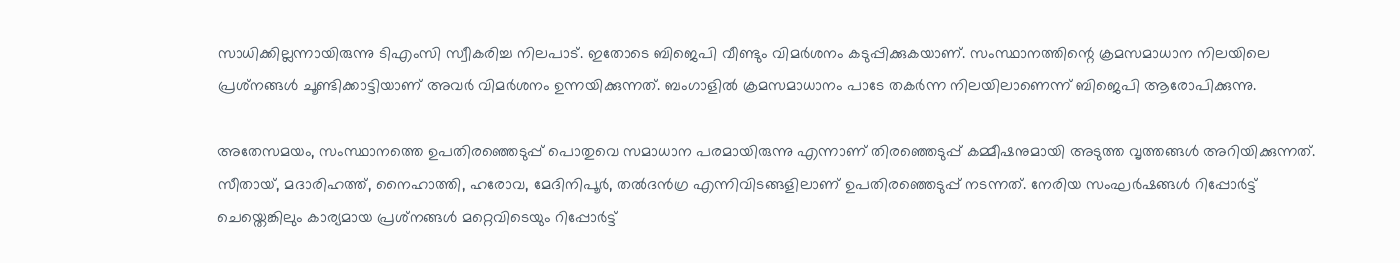സാധിക്കില്ലന്നായിരുന്നു ടിഎംസി സ്വീകരിച്ച നിലപാട്. ഇതോടെ ബിജെപി വീണ്ടും വിമർശനം കടുപ്പിക്കുകയാണ്. സംസ്ഥാനത്തിന്റെ ക്രമസമാധാന നിലയിലെ പ്രശ്‌നങ്ങൾ ചൂണ്ടിക്കാട്ടിയാണ് അവർ വിമർശനം ഉന്നയിക്കുന്നത്. ബംഗാളിൽ ക്രമസമാധാനം പാടേ തകർന്ന നിലയിലാണെന്ന് ബിജെപി ആരോപിക്കുന്നു.

അതേസമയം, സംസ്ഥാനത്തെ ഉപതിരഞ്ഞെടുപ്പ് പൊതുവെ സമാധാന പരമായിരുന്നു എന്നാണ് തിരഞ്ഞെടുപ്പ് കമ്മീഷനുമായി അടുത്ത വൃത്തങ്ങൾ അറിയിക്കുന്നത്. സീതായ്, മദാരിഹത്ത്, നൈഹാത്തി, ഹരോവ, മേദിനിപൂർ, തൽദൻഗ്ര എന്നിവിടങ്ങളിലാണ് ഉപതിരഞ്ഞെടുപ്പ് നടന്നത്. നേരിയ സംഘർഷങ്ങൾ റിപ്പോർട്ട് ചെയ്തെങ്കിലും കാര്യമായ പ്രശ്‌നങ്ങൾ മറ്റെവിടെയും റിപ്പോർട്ട്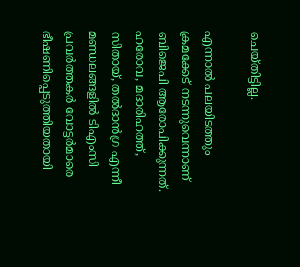ചെയ്‌തിട്ടില്ല.

എന്നാൽ പലയിടത്തും ക്രമക്കേട് നടന്നുവെന്നാണ് ബിജെപി ആരോപിക്കുന്നത്. ഹരോവ, മദാരിഹത്ത്, സിതായ്, തൽദാൻഗ്ര എന്നീ മണ്ഡലങ്ങളിൽ ടിഎംസി പ്രവർത്തകർ വോട്ടർമാരെ ഭീഷണിപ്പെടുത്തിയതായി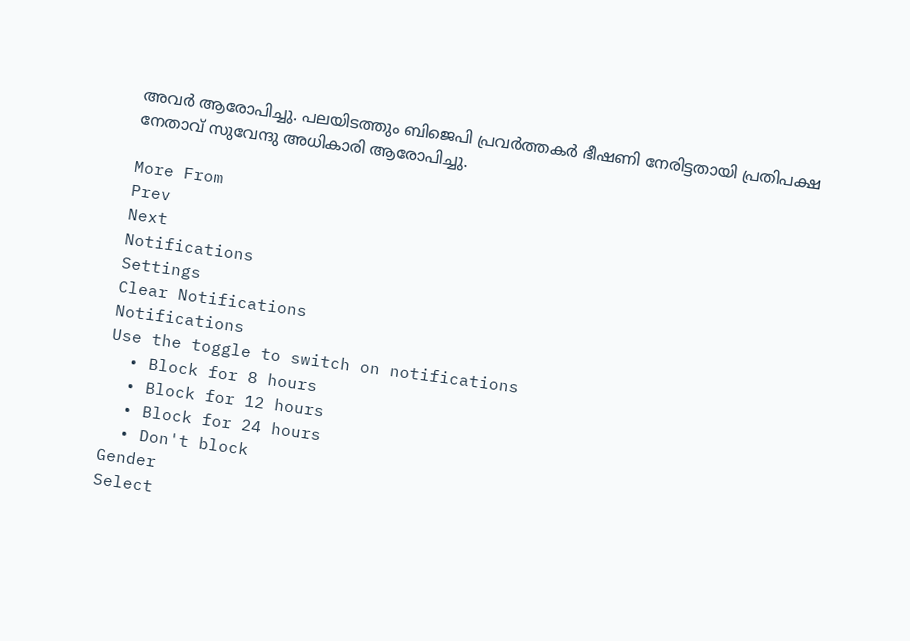അവർ ആരോപിച്ചു. പലയിടത്തും ബിജെപി പ്രവർത്തകർ ഭീഷണി നേരിട്ടതായി പ്രതിപക്ഷ നേതാവ്‌ സുവേന്ദു അധികാരി ആരോപിച്ചു.

More From
Prev
Next
Notifications
Settings
Clear Notifications
Notifications
Use the toggle to switch on notifications
  • Block for 8 hours
  • Block for 12 hours
  • Block for 24 hours
  • Don't block
Gender
Select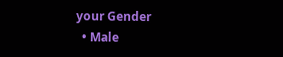your Gender
  • Male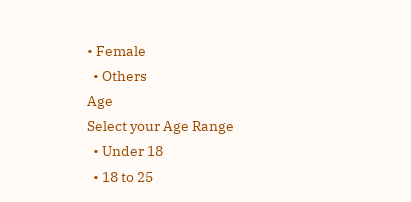• Female
  • Others
Age
Select your Age Range
  • Under 18
  • 18 to 25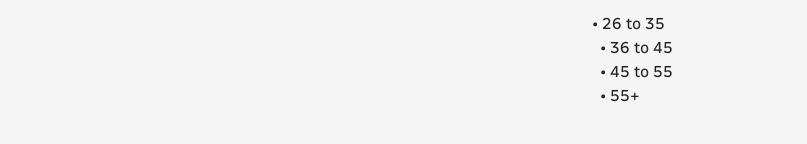• 26 to 35
  • 36 to 45
  • 45 to 55
  • 55+